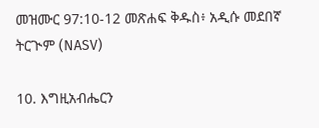መዝሙር 97:10-12 መጽሐፍ ቅዱስ፥ አዲሱ መደበኛ ትርጒም (NASV)

10. እግዚአብሔርን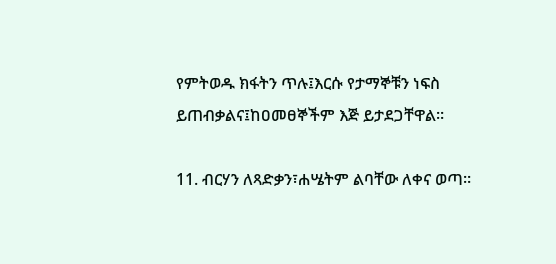የምትወዱ ክፋትን ጥሉ፤እርሱ የታማኞቹን ነፍስ ይጠብቃልና፤ከዐመፀኞችም እጅ ይታደጋቸዋል።

11. ብርሃን ለጻድቃን፣ሐሤትም ልባቸው ለቀና ወጣ።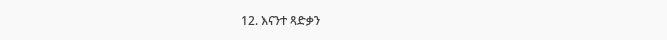12. እናንተ ጻድቃን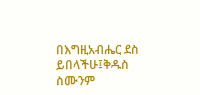በእግዚአብሔር ደስ ይበላችሁ፤ቅዱስ ስሙንም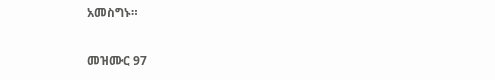አመስግኑ።

መዝሙር 97